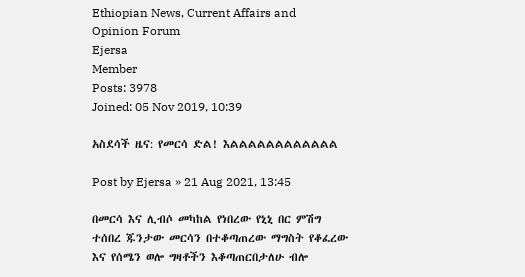Ethiopian News, Current Affairs and Opinion Forum
Ejersa
Member
Posts: 3978
Joined: 05 Nov 2019, 10:39

አስደሳች ዜና: የመርሳ ድል! እልልልልልልልልልልልል

Post by Ejersa » 21 Aug 2021, 13:45

በመርሳ እና ሊብሶ መካከል የነበረው የኒኒ በር ምሽግ ተሰበረ ጁንታው መርሳን በተቆጣጠረው ማግስት የቆፈረው እና የሰሜን ወሎ ግዛቶችን እቆጣጠርበታለሁ ብሎ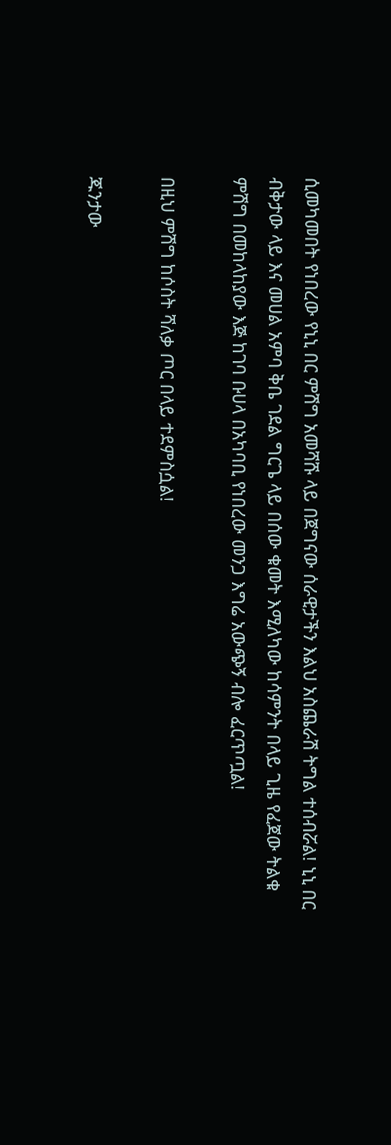ሲመካመበት የነበረው የኒኒ በር ምሽግ አመሻሹ ላይ በጀግናው ሰራዊታችን እልህ አስጨራሽ ትግል ተሰብሯል! ኒኒ በር ብቅታው ላይ እና መሀል አምባ ቅቤ ገደል ግርጌ ላይ በሰው ቁመት እሚለካው ከሳምንት በላይ ጊዜ የፈጀው ትልቁ ምሽግ በመከላከያው እጅ ከገባ ቡሀላ በአካባቢ የነበረው መንጋ እግሬ አውጭኝ ብሎ ፈርጥጧል!

በዚህ ምሽግ ከሶስት ሻለቃ ጦር በላይ ተደምስሷል!

ጁንታው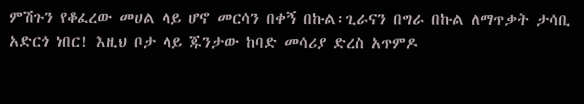ምሽጉን የቆፈረው መሀል ላይ ሆኖ መርሳን በቀኝ በኩል፡ጊራናን በግራ በኩል ለማጥቃት ታሳቢ አድርጎ ነበር! እዚህ ቦታ ላይ ጁንታው ከባድ መሳሪያ ድረስ አጥምዶ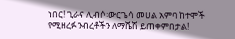ነበር! ጊራና ሊብሶ፡ውርጌሳ መሀል አምባ ከተሞች የሚዘረፉ ንብረቶችን ለማሼሽ ይጠቀምበታል!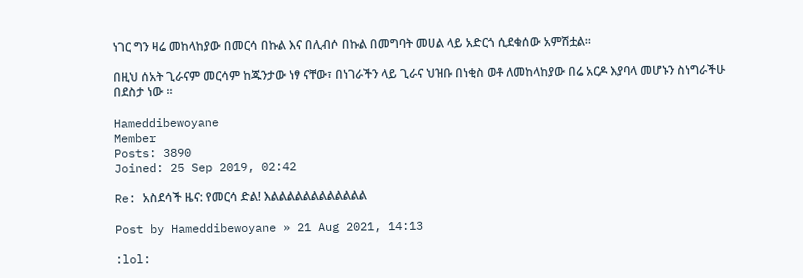ነገር ግን ዛሬ መከላከያው በመርሳ በኩል እና በሊብሶ በኩል በመግባት መሀል ላይ አድርጎ ሲደቁሰው አምሽቷል።

በዚህ ሰአት ጊራናም መርሳም ከጁንታው ነፃ ናቸው፣ በነገራችን ላይ ጊራና ህዝቡ በነቂስ ወቶ ለመከላከያው በሬ አርዶ እያባላ መሆኑን ስነግራችሁ በደስታ ነው ።

Hameddibewoyane
Member
Posts: 3890
Joined: 25 Sep 2019, 02:42

Re: አስደሳች ዜና: የመርሳ ድል! እልልልልልልልልልልልል

Post by Hameddibewoyane » 21 Aug 2021, 14:13

:lol: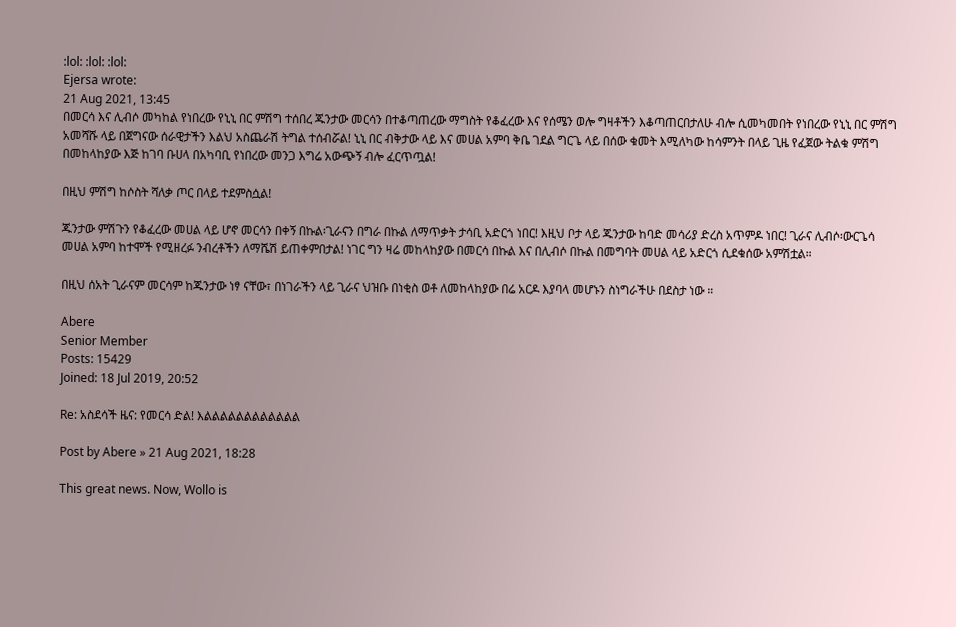:lol: :lol: :lol:
Ejersa wrote:
21 Aug 2021, 13:45
በመርሳ እና ሊብሶ መካከል የነበረው የኒኒ በር ምሽግ ተሰበረ ጁንታው መርሳን በተቆጣጠረው ማግስት የቆፈረው እና የሰሜን ወሎ ግዛቶችን እቆጣጠርበታለሁ ብሎ ሲመካመበት የነበረው የኒኒ በር ምሽግ አመሻሹ ላይ በጀግናው ሰራዊታችን እልህ አስጨራሽ ትግል ተሰብሯል! ኒኒ በር ብቅታው ላይ እና መሀል አምባ ቅቤ ገደል ግርጌ ላይ በሰው ቁመት እሚለካው ከሳምንት በላይ ጊዜ የፈጀው ትልቁ ምሽግ በመከላከያው እጅ ከገባ ቡሀላ በአካባቢ የነበረው መንጋ እግሬ አውጭኝ ብሎ ፈርጥጧል!

በዚህ ምሽግ ከሶስት ሻለቃ ጦር በላይ ተደምስሷል!

ጁንታው ምሽጉን የቆፈረው መሀል ላይ ሆኖ መርሳን በቀኝ በኩል፡ጊራናን በግራ በኩል ለማጥቃት ታሳቢ አድርጎ ነበር! እዚህ ቦታ ላይ ጁንታው ከባድ መሳሪያ ድረስ አጥምዶ ነበር! ጊራና ሊብሶ፡ውርጌሳ መሀል አምባ ከተሞች የሚዘረፉ ንብረቶችን ለማሼሽ ይጠቀምበታል! ነገር ግን ዛሬ መከላከያው በመርሳ በኩል እና በሊብሶ በኩል በመግባት መሀል ላይ አድርጎ ሲደቁሰው አምሽቷል።

በዚህ ሰአት ጊራናም መርሳም ከጁንታው ነፃ ናቸው፣ በነገራችን ላይ ጊራና ህዝቡ በነቂስ ወቶ ለመከላከያው በሬ አርዶ እያባላ መሆኑን ስነግራችሁ በደስታ ነው ።

Abere
Senior Member
Posts: 15429
Joined: 18 Jul 2019, 20:52

Re: አስደሳች ዜና: የመርሳ ድል! እልልልልልልልልልልልል

Post by Abere » 21 Aug 2021, 18:28

This great news. Now, Wollo is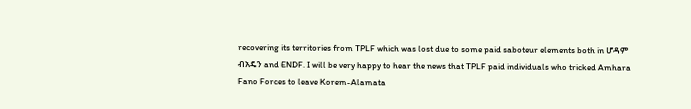recovering its territories from TPLF which was lost due to some paid saboteur elements both in ሆዳም ብአዴን and ENDF. I will be very happy to hear the news that TPLF paid individuals who tricked Amhara Fano Forces to leave Korem-Alamata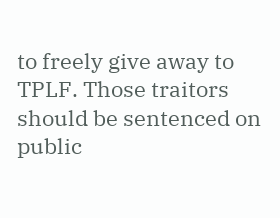to freely give away to TPLF. Those traitors should be sentenced on public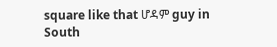square like that ሆዳም guy in South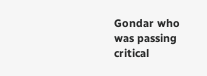Gondar who was passing critical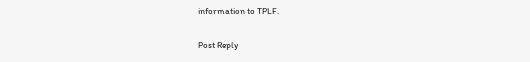information to TPLF.

Post Reply